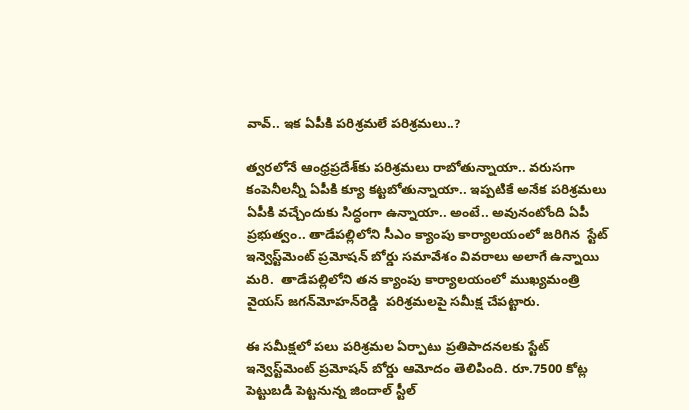వావ్.. ఇక ఏపీకి పరిశ్రమలే పరిశ్రమలు..?

త్వరలోనే ఆంధ్రప్రదేశ్‌కు పరిశ్రమలు రాబోతున్నాయా.. వరుసగా కంపెనీలన్నీ ఏపీకి క్యూ కట్టబోతున్నాయా.. ఇప్పటికే అనేక పరిశ్రమలు ఏపీకి వచ్చేందుకు సిద్ధంగా ఉన్నాయా.. అంటే.. అవునంటోంది ఏపీ ప్రభుత్వం.. తాడేప‌ల్లిలోని సీఎం క్యాంపు కార్యాలయంలో జరిగిన  స్టేట్‌ ఇన్వెస్ట్‌మెంట్‌ ప్రమోషన్‌ బోర్డు సమావేశం వివరాలు అలాగే ఉన్నాయి మరి.  తాడేపల్లిలోని తన క్యాంపు కార్యాలయంలో ముఖ్యమంత్రి వైయ‌స్‌ జగన్‌మోహన్‌రెడ్డి  పరిశ్రమలపై సమీక్ష చేపట్టారు.

ఈ సమీక్షలో పలు పరిశ్రమల ఏర్పాటు ప్రతిపాదనలకు స్టేట్‌ ఇన్వెస్ట్‌మెంట్‌ ప్రమోషన్‌ బోర్డు ఆమోదం తెలిపింది. రూ.7500 కోట్ల పెట్టుబడి పెట్టనున్న జిందాల్‌ స్టీల్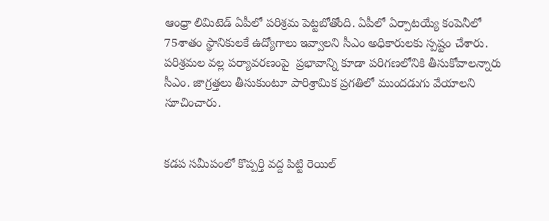ఆంధ్రా లిమిటెడ్‌ ఏపీలో పరిశ్రమ పెట్టబోతోంది. ఏపీలో ఏర్పాటయ్యే కంపెనీలో  75శాతం స్థానికులకే ఉద్యోగాలు ఇవ్వాలని సీఎం అధికారులకు స్పష్టం చేశారు. పరిశ్రమల వల్ల పర్యావరణంపై  ప్రభావాన్ని కూడా పరిగణలోనికి తీసుకోవాలన్నారు సీఎం. జాగ్రత్తలు తీసుకుంటూ పారిశ్రామిక ప్రగతిలో ముందడుగు వేయాలని సూచించారు.


కడప సమీపంలో కొప్పర్తి వద్ద పిట్టి రెయిల్‌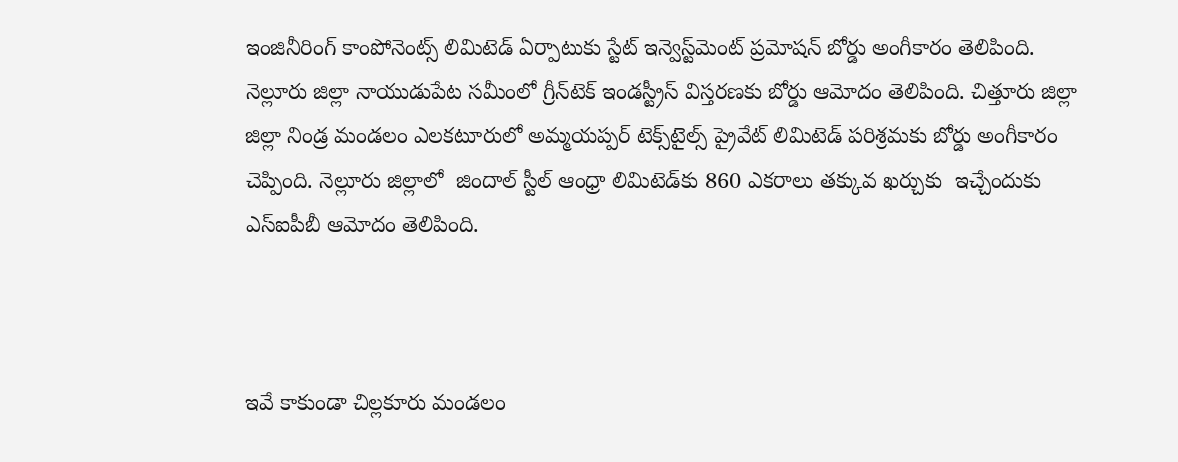ఇంజినీరింగ్‌ కాంపోనెంట్స్‌ లిమిటెడ్‌ ఏర్పాటుకు స్టేట్‌ ఇన్వెస్ట్‌మెంట్‌ ప్రమోషన్‌ బోర్డు అంగీకారం తెలిపింది. నెల్లూరు జిల్లా నాయుడుపేట సమీంలో గ్రీన్‌టెక్‌ ఇండస్ట్రీస్‌ విస్తరణకు బోర్డు ఆమోదం తెలిపింది. చిత్తూరు జిల్లా జిల్లా నిండ్ర మండలం ఎలకటూరులో అమ్మయప్పర్‌ టెక్స్‌టైల్స్‌ ప్రైవేట్‌ లిమిటెడ్‌ పరిశ్రమకు బోర్డు అంగీకారం చెప్పింది. నెల్లూరు జిల్లాలో  జిందాల్‌ స్టీల్‌ ఆంధ్రా లిమిటెడ్‌కు 860 ఎకరాలు తక్కువ ఖర్చుకు  ఇచ్చేందుకు ఎస్‌ఐపీబీ ఆమోదం తెలిపింది.



ఇవే కాకుండా చిల్లకూరు మండలం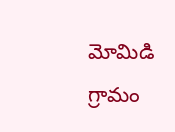మోమిడి గ్రామం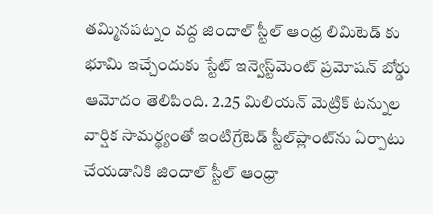తమ్మినపట్నం వద్ద జిందాల్ స్టీల్ ఆంధ్ర లిమిటెడ్ కు భూమి ఇచ్చేందుకు స్టేట్‌ ఇన్వెస్ట్‌మెంట్‌ ప్రమోషన్‌ బోర్డు ఆమోదం తెలిపింది. 2.25 మిలియన్‌ మెట్రిక్‌ టన్నుల వార్షిక సామర్థ్యంతో ఇంటిగ్రేటెడ్‌ స్టీల్‌ప్లాంట్‌ను ఏర్పాటు చేయడానికి జిందాల్ స్టీల్‌‌ ఆంధ్రా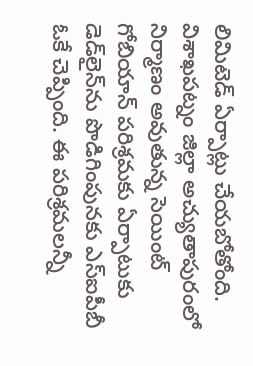లిమిటెడ్‌ ఏర్పాట్లు చేయబోతోంది. విశాఖపట్నం జిల్లా అచ్యుతాపురంలో నిర్మాణం అవుతున్న సెయింట్‌ గోబియాన్‌ పరిశ్రమకు ఏర్పాటుకు డెడ్‌లైన్‌ను పొడిగింపునకు ఎస్‌ఐపీబీ ఓకే చెప్పింది. ఈ పరిశ్రమలన్నీ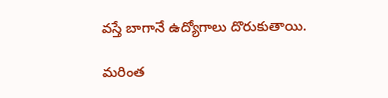వస్తే బాగానే ఉద్యోగాలు దొరుకుతాయి.

మరింత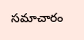సమాచారం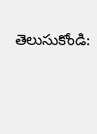తెలుసుకోండి: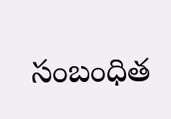సంబంధిత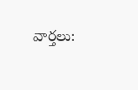వార్తలు: